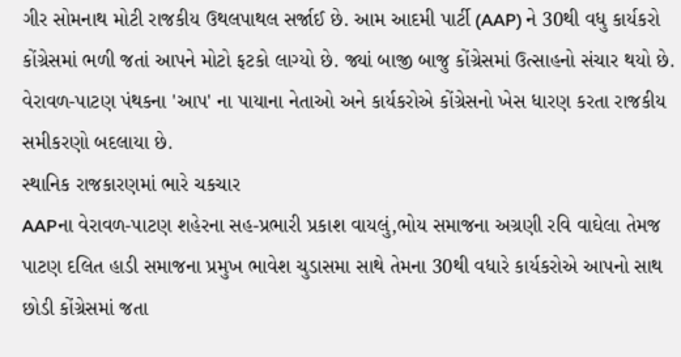ગીર સોમનાથ મોટી રાજકીય ઉથલપાથલ સર્જાઈ છે. આમ આદમી પાર્ટી (AAP) ને 30થી વધુ કાર્યકરો કોંગ્રેસમાં ભળી જતાં આપને મોટો ફટકો લાગ્યો છે. જ્યાં બાજી બાજુ કોંગ્રેસમાં ઉત્સાહનો સંચાર થયો છે. વેરાવળ-પાટણ પંથકના 'આપ' ના પાયાના નેતાઓ અને કાર્યકરોએ કોંગ્રેસનો ખેસ ધારણ કરતા રાજકીય સમીકરણો બદલાયા છે.
સ્થાનિક રાજકારણમાં ભારે ચકચાર
AAPના વેરાવળ-પાટણ શહેરના સહ-પ્રભારી પ્રકાશ વાયલું,ભોય સમાજના અગ્રણી રવિ વાઘેલા તેમજ પાટણ દલિત હાડી સમાજના પ્રમુખ ભાવેશ ચુડાસમા સાથે તેમના 30થી વધારે કાર્યકરોએ આપનો સાથ છોડી કોંગ્રેસમાં જતા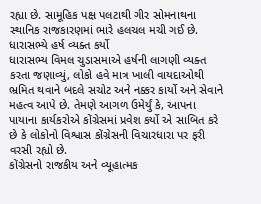રહ્યા છે. સામૂહિક પક્ષ પલટાથી ગીર સોમનાથના સ્થાનિક રાજકારણમાં ભારે હલચલ મચી ગઈ છે.
ધારાસભ્યે હર્ષ વ્યક્ત કર્યો
ધારાસભ્ય વિમલ ચુડાસમાએ હર્ષની લાગણી વ્યક્ત કરતા જણાવ્યું, લોકો હવે માત્ર ખાલી વાયદાઓથી ભ્રમિત થવાને બદલે સચોટ અને નક્કર કાર્યો અને સેવાને મહત્વ આપે છે. તેમણે આગળ ઉમેર્યું કે, આપના પાયાના કાર્યકરોએ કોંગ્રેસમાં પ્રવેશ કર્યો એ સાબિત કરે છે કે લોકોનો વિશ્વાસ કોંગ્રેસની વિચારધારા પર ફરી વરસી રહ્યો છે.
કોંગ્રેસનો રાજકીય અને વ્યૂહાત્મક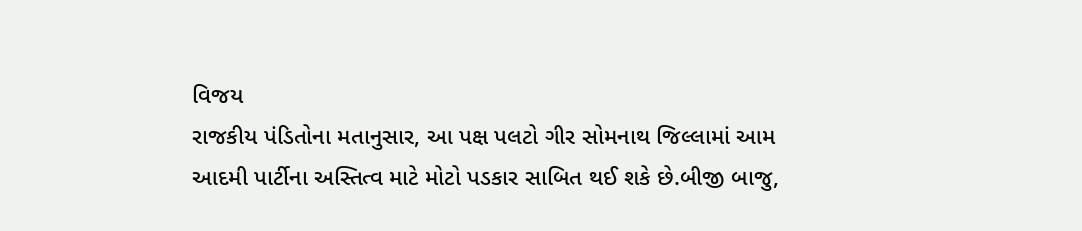વિજય
રાજકીય પંડિતોના મતાનુસાર, આ પક્ષ પલટો ગીર સોમનાથ જિલ્લામાં આમ આદમી પાર્ટીના અસ્તિત્વ માટે મોટો પડકાર સાબિત થઈ શકે છે.બીજી બાજુ,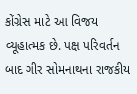કોંગ્રેસ માટે આ વિજય વ્યૂહાત્મક છે. પક્ષ પરિવર્તન બાદ ગીર સોમનાથના રાજકીય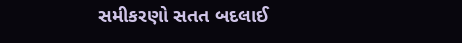સમીકરણો સતત બદલાઈ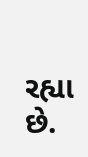રહ્યા છે.